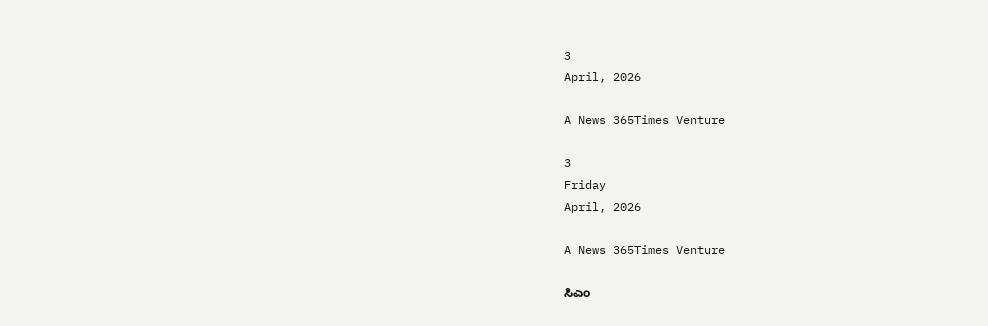3
April, 2026

A News 365Times Venture

3
Friday
April, 2026

A News 365Times Venture

ಸಿಎಂ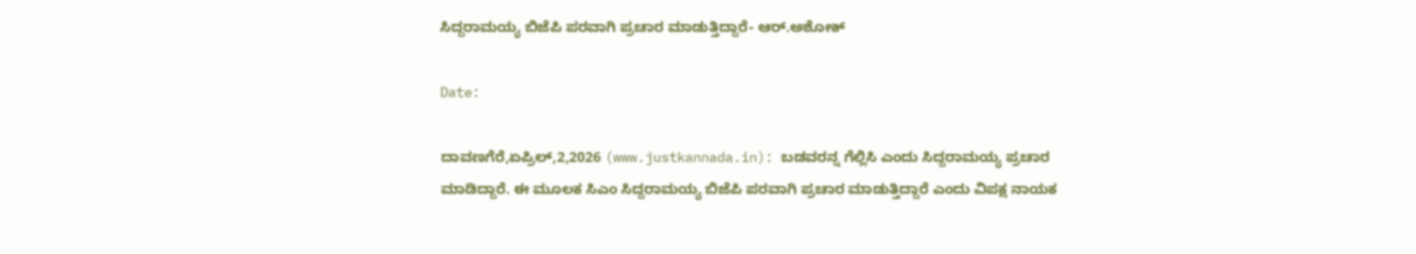ಸಿದ್ದರಾಮಯ್ಯ ಬಿಜೆಪಿ ಪರವಾಗಿ ಪ್ರಚಾರ ಮಾಡುತ್ತಿದ್ದಾರೆ- ಆರ್.ಅಶೋಕ್

Date:

ದಾವಣಗೆರೆ,ಏಪ್ರಿಲ್,2,2026 (www.justkannada.in): ಬಡವರನ್ನ ಗೆಲ್ಲಿಸಿ ಎಂದು ಸಿದ್ದರಾಮಯ್ಯ ಪ್ರಚಾರ ಮಾಡಿದ್ದಾರೆ. ಈ ಮೂಲಕ ಸಿಎಂ ಸಿದ್ದರಾಮಯ್ಯ ಬಿಜೆಪಿ ಪರವಾಗಿ ಪ್ರಚಾರ ಮಾಡುತ್ತಿದ್ದಾರೆ ಎಂದು ವಿಪಕ್ಷ ನಾಯಕ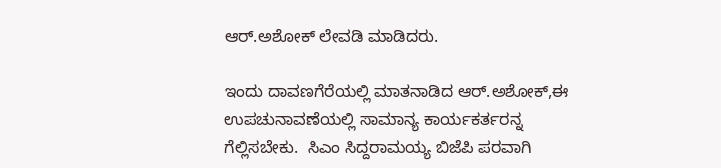ಆರ್.ಅಶೋಕ್ ಲೇವಡಿ ಮಾಡಿದರು.

ಇಂದು ದಾವಣಗೆರೆಯಲ್ಲಿ ಮಾತನಾಡಿದ ಆರ್.ಅಶೋಕ್,ಈ ಉಪಚುನಾವಣೆಯಲ್ಲಿ ಸಾಮಾನ್ಯ ಕಾರ್ಯಕರ್ತರನ್ನ ಗೆಲ್ಲಿಸಬೇಕು.  ಸಿಎಂ ಸಿದ್ದರಾಮಯ್ಯ ಬಿಜೆಪಿ ಪರವಾಗಿ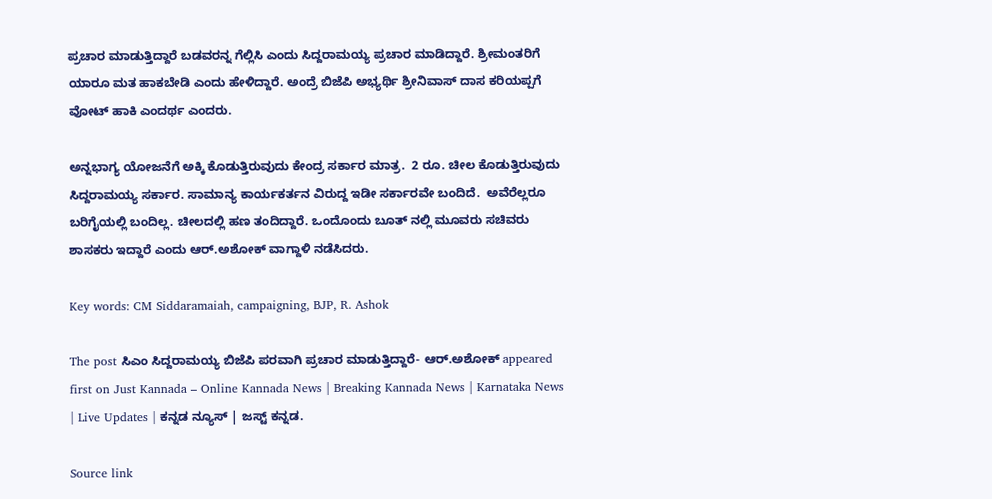ಪ್ರಚಾರ ಮಾಡುತ್ತಿದ್ದಾರೆ ಬಡವರನ್ನ ಗೆಲ್ಲಿಸಿ ಎಂದು ಸಿದ್ದರಾಮಯ್ಯ ಪ್ರಚಾರ ಮಾಡಿದ್ದಾರೆ. ಶ್ರೀಮಂತರಿಗೆ ಯಾರೂ ಮತ ಹಾಕಬೇಡಿ ಎಂದು ಹೇಳಿದ್ದಾರೆ. ಅಂದ್ರೆ ಬಿಜೆಪಿ ಅಭ್ಯರ್ಥಿ ಶ್ರೀನಿವಾಸ್ ದಾಸ ಕರಿಯಪ್ಪಗೆ ವೋಟ್ ಹಾಕಿ ಎಂದರ್ಥ ಎಂದರು.

ಅನ್ನಭಾಗ್ಯ ಯೋಜನೆಗೆ ಅಕ್ಕಿ ಕೊಡುತ್ತಿರುವುದು ಕೇಂದ್ರ ಸರ್ಕಾರ ಮಾತ್ರ.  2 ರೂ. ಚೀಲ ಕೊಡುತ್ತಿರುವುದು ಸಿದ್ದರಾಮಯ್ಯ ಸರ್ಕಾರ. ಸಾಮಾನ್ಯ ಕಾರ್ಯಕರ್ತನ ವಿರುದ್ದ ಇಡೀ ಸರ್ಕಾರವೇ ಬಂದಿದೆ.  ಅವೆರೆಲ್ಲರೂ ಬರಿಗೈಯಲ್ಲಿ ಬಂದಿಲ್ಲ. ಚೀಲದಲ್ಲಿ ಹಣ ತಂದಿದ್ದಾರೆ. ಒಂದೊಂದು ಬೂತ್ ನಲ್ಲಿ ಮೂವರು ಸಚಿವರು ಶಾಸಕರು ಇದ್ದಾರೆ ಎಂದು ಆರ್.ಅಶೋಕ್ ವಾಗ್ದಾಳಿ ನಡೆಸಿದರು.

Key words: CM Siddaramaiah, campaigning, BJP, R. Ashok

The post ಸಿಎಂ ಸಿದ್ದರಾಮಯ್ಯ ಬಿಜೆಪಿ ಪರವಾಗಿ ಪ್ರಚಾರ ಮಾಡುತ್ತಿದ್ದಾರೆ- ಆರ್.ಅಶೋಕ್ appeared first on Just Kannada – Online Kannada News | Breaking Kannada News | Karnataka News | Live Updates | ಕನ್ನಡ ನ್ಯೂಸ್ | ಜಸ್ಟ್ ಕನ್ನಡ.

Source link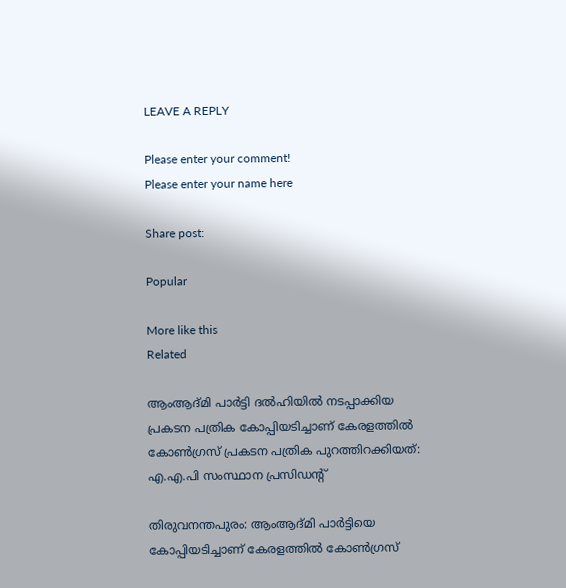LEAVE A REPLY

Please enter your comment!
Please enter your name here

Share post:

Popular

More like this
Related

ആംആദ്മി പാര്‍ട്ടി ദല്‍ഹിയില്‍ നടപ്പാക്കിയ പ്രകടന പത്രിക കോപ്പിയടിച്ചാണ് കേരളത്തില്‍ കോണ്‍ഗ്രസ് പ്രകടന പത്രിക പുറത്തിറക്കിയത്: എ.എ.പി സംസ്ഥാന പ്രസിഡന്റ്

തിരുവനന്തപുരം: ആംആദ്മി പാര്‍ട്ടിയെ കോപ്പിയടിച്ചാണ് കേരളത്തില്‍ കോണ്‍ഗ്രസ്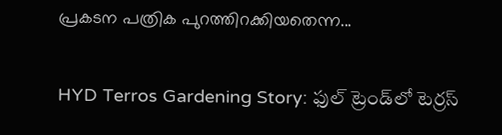പ്രകടന പത്രിക പുറത്തിറക്കിയതെന്ന...

HYD Terros Gardening Story: ఫుల్ ట్రెండ్‌లో టెర్రస్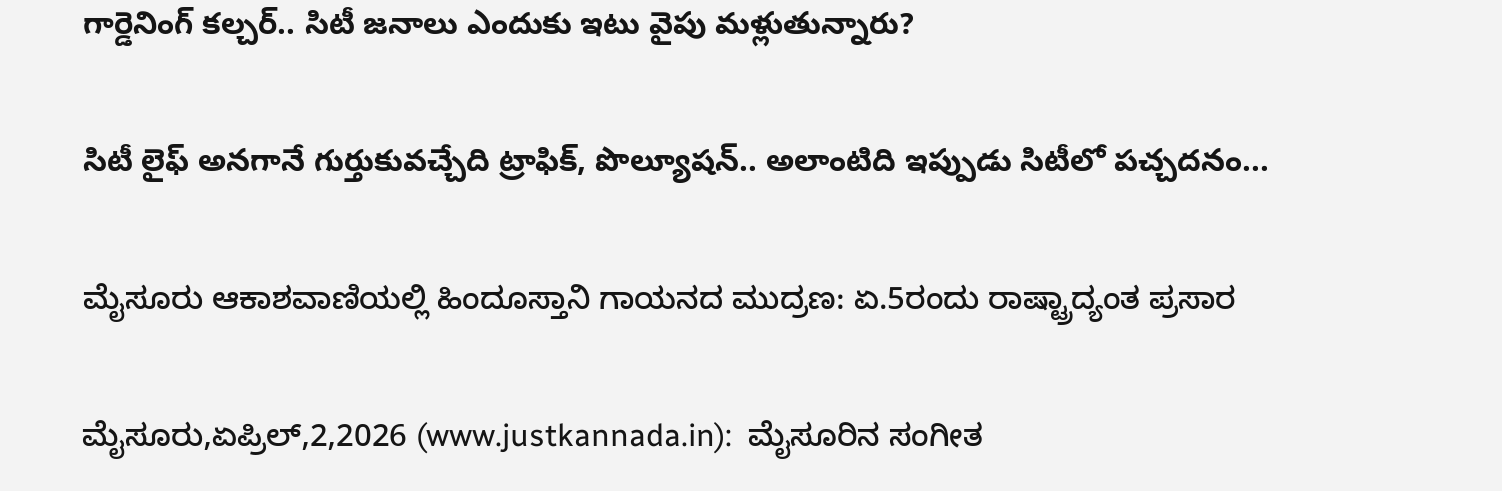గార్డెనింగ్ కల్చర్.. సిటీ జనాలు ఎందుకు ఇటు వైపు మళ్లుతున్నారు?

సిటీ లైఫ్ అనగానే గుర్తుకువచ్చేది ట్రాఫిక్, పొల్యూషన్.. అలాంటిది ఇప్పుడు సిటీలో పచ్చదనం...

ಮೈಸೂರು ಆಕಾಶವಾಣಿಯಲ್ಲಿ ಹಿಂದೂಸ್ತಾನಿ ಗಾಯನದ ಮುದ್ರಣ: ಏ.5ರಂದು ರಾಷ್ಟ್ರಾದ್ಯಂತ ಪ್ರಸಾರ

ಮೈಸೂರು,ಏಪ್ರಿಲ್,2,2026 (www.justkannada.in):  ಮೈಸೂರಿನ ಸಂಗೀತ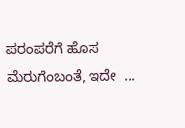ಪರಂಪರೆಗೆ ಹೊಸ ಮೆರುಗೆಂಬಂತೆ, ಇದೇ  ...